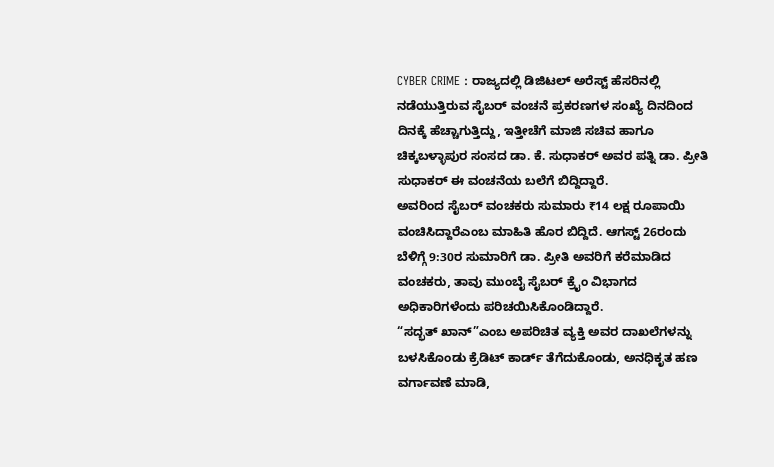CYBER CRIME : ರಾಜ್ಯದಲ್ಲಿ ಡಿಜಿಟಲ್ ಅರೆಸ್ಟ್ ಹೆಸರಿನಲ್ಲಿ ನಡೆಯುತ್ತಿರುವ ಸೈಬರ್ ವಂಚನೆ ಪ್ರಕರಣಗಳ ಸಂಖ್ಯೆ ದಿನದಿಂದ ದಿನಕ್ಕೆ ಹೆಚ್ಚಾಗುತ್ತಿದ್ದು, ಇತ್ತೀಚೆಗೆ ಮಾಜಿ ಸಚಿವ ಹಾಗೂ ಚಿಕ್ಕಬಳ್ಳಾಪುರ ಸಂಸದ ಡಾ. ಕೆ. ಸುಧಾಕರ್ ಅವರ ಪತ್ನಿ ಡಾ. ಪ್ರೀತಿ ಸುಧಾಕರ್ ಈ ವಂಚನೆಯ ಬಲೆಗೆ ಬಿದ್ದಿದ್ದಾರೆ.
ಅವರಿಂದ ಸೈಬರ್ ವಂಚಕರು ಸುಮಾರು ₹14 ಲಕ್ಷ ರೂಪಾಯಿ ವಂಚಿಸಿದ್ದಾರೆಎಂಬ ಮಾಹಿತಿ ಹೊರ ಬಿದ್ದಿದೆ. ಆಗಸ್ಟ್ 26ರಂದು ಬೆಳಿಗ್ಗೆ 9:30ರ ಸುಮಾರಿಗೆ ಡಾ. ಪ್ರೀತಿ ಅವರಿಗೆ ಕರೆಮಾಡಿದ ವಂಚಕರು, ತಾವು ಮುಂಬೈ ಸೈಬರ್ ಕ್ರೈಂ ವಿಭಾಗದ ಅಧಿಕಾರಿಗಳೆಂದು ಪರಿಚಯಿಸಿಕೊಂಡಿದ್ದಾರೆ.
“ಸದ್ಭತ್ ಖಾನ್”ಎಂಬ ಅಪರಿಚಿತ ವ್ಯಕ್ತಿ ಅವರ ದಾಖಲೆಗಳನ್ನು ಬಳಸಿಕೊಂಡು ಕ್ರೆಡಿಟ್ ಕಾರ್ಡ್ ತೆಗೆದುಕೊಂಡು, ಅನಧಿಕೃತ ಹಣ ವರ್ಗಾವಣೆ ಮಾಡಿ,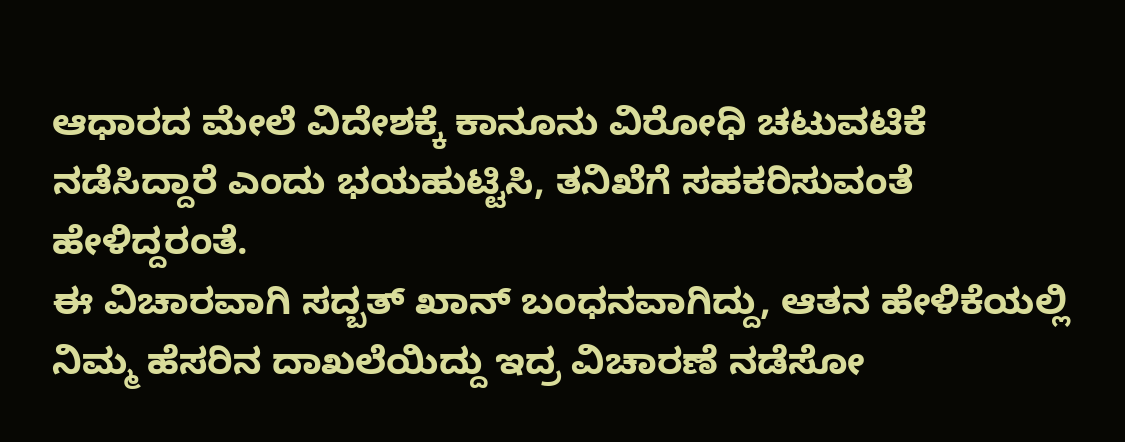ಆಧಾರದ ಮೇಲೆ ವಿದೇಶಕ್ಕೆ ಕಾನೂನು ವಿರೋಧಿ ಚಟುವಟಿಕೆ ನಡೆಸಿದ್ದಾರೆ ಎಂದು ಭಯಹುಟ್ಟಿಸಿ, ತನಿಖೆಗೆ ಸಹಕರಿಸುವಂತೆ ಹೇಳಿದ್ದರಂತೆ.
ಈ ವಿಚಾರವಾಗಿ ಸದ್ಬತ್ ಖಾನ್ ಬಂಧನವಾಗಿದ್ದು, ಆತನ ಹೇಳಿಕೆಯಲ್ಲಿ ನಿಮ್ಮ ಹೆಸರಿನ ದಾಖಲೆಯಿದ್ದು ಇದ್ರ ವಿಚಾರಣೆ ನಡೆಸೋ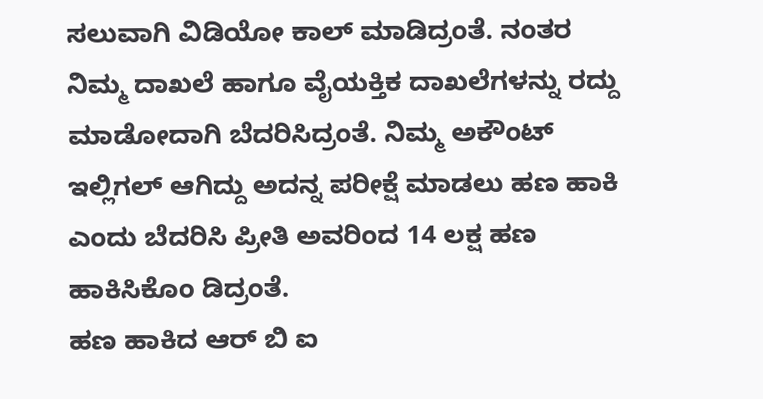ಸಲುವಾಗಿ ವಿಡಿಯೋ ಕಾಲ್ ಮಾಡಿದ್ರಂತೆ. ನಂತರ ನಿಮ್ಮ ದಾಖಲೆ ಹಾಗೂ ವೈಯಕ್ತಿಕ ದಾಖಲೆಗಳನ್ನು ರದ್ದು ಮಾಡೋದಾಗಿ ಬೆದರಿಸಿದ್ರಂತೆ. ನಿಮ್ಮ ಅಕೌಂಟ್ ಇಲ್ಲಿಗಲ್ ಆಗಿದ್ದು ಅದನ್ನ ಪರೀಕ್ಷೆ ಮಾಡಲು ಹಣ ಹಾಕಿ ಎಂದು ಬೆದರಿಸಿ ಪ್ರೀತಿ ಅವರಿಂದ 14 ಲಕ್ಷ ಹಣ ಹಾಕಿಸಿಕೊಂ ಡಿದ್ರಂತೆ.
ಹಣ ಹಾಕಿದ ಆರ್ ಬಿ ಐ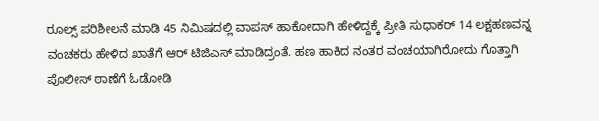ರೂಲ್ಸ್ ಪರಿಶೀಲನೆ ಮಾಡಿ 45 ನಿಮಿಷದಲ್ಲಿ ವಾಪಸ್ ಹಾಕೋದಾಗಿ ಹೇಳಿದ್ದಕ್ಕೆ ಪ್ರೀತಿ ಸುಧಾಕರ್ 14 ಲಕ್ಷಹಣವನ್ನ ವಂಚಕರು ಹೇಳಿದ ಖಾತೆಗೆ ಆರ್ ಟಿಜಿಎಸ್ ಮಾಡಿದ್ರಂತೆ. ಹಣ ಹಾಕಿದ ನಂತರ ವಂಚಯಾಗಿರೋದು ಗೊತ್ತಾಗಿ ಪೊಲೀಸ್ ಠಾಣೆಗೆ ಓಡೋಡಿ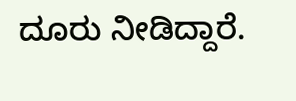ದೂರು ನೀಡಿದ್ದಾರೆ.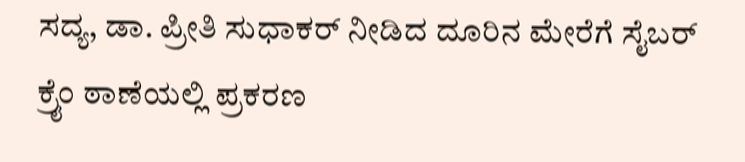ಸದ್ಯ, ಡಾ. ಪ್ರೀತಿ ಸುಧಾಕರ್ ನೀಡಿದ ದೂರಿನ ಮೇರೆಗೆ ಸೈಬರ್ ಕ್ರೈಂ ಠಾಣೆಯಲ್ಲಿ ಪ್ರಕರಣ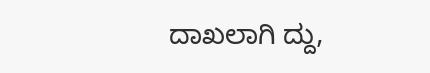ದಾಖಲಾಗಿ ದ್ದು,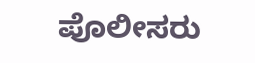ಪೊಲೀಸರು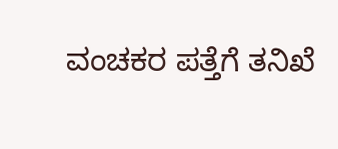ವಂಚಕರ ಪತ್ತೆಗೆ ತನಿಖೆ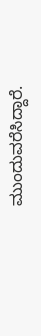ಮುಂದುವರೆಸಿದ್ದಾರೆ.